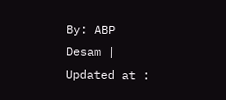By: ABP Desam | Updated at :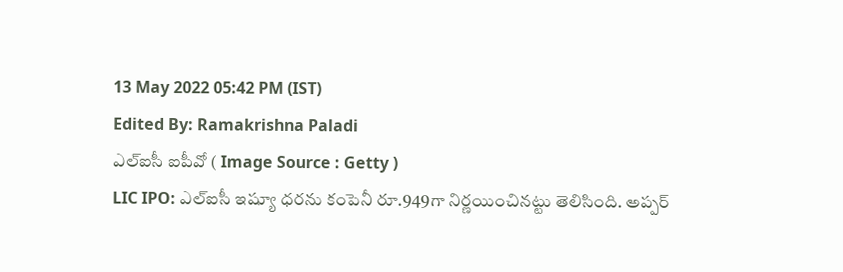13 May 2022 05:42 PM (IST)
Edited By: Ramakrishna Paladi
ఎల్ఐసీ ఐపీవో ( Image Source : Getty )
LIC IPO: ఎల్ఐసీ ఇష్యూ ధరను కంపెనీ రూ.949గా నిర్ణయించినట్టు తెలిసింది. అప్పర్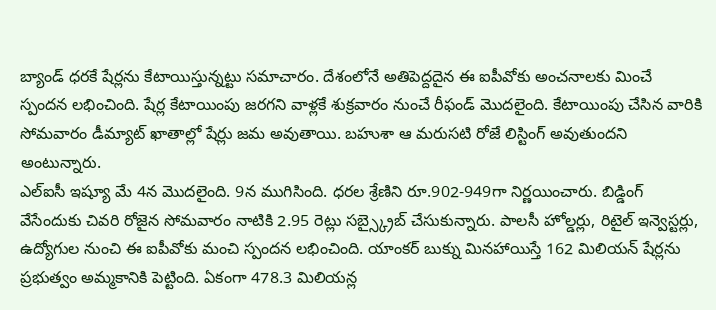బ్యాండ్ ధరకే షేర్లను కేటాయిస్తున్నట్టు సమాచారం. దేశంలోనే అతిపెద్దదైన ఈ ఐపీవోకు అంచనాలకు మించే స్పందన లభించింది. షేర్ల కేటాయింపు జరగని వాళ్లకే శుక్రవారం నుంచే రీఫండ్ మొదలైంది. కేటాయింపు చేసిన వారికి సోమవారం డీమ్యాట్ ఖాతాల్లో షేర్లు జమ అవుతాయి. బహుశా ఆ మరుసటి రోజే లిస్టింగ్ అవుతుందని అంటున్నారు.
ఎల్ఐసీ ఇష్యూ మే 4న మొదలైంది. 9న ముగిసింది. ధరల శ్రేణిని రూ.902-949గా నిర్ణయించారు. బిడ్డింగ్ వేసేందుకు చివరి రోజైన సోమవారం నాటికి 2.95 రెట్లు సబ్స్క్రైబ్ చేసుకున్నారు. పాలసీ హోల్డర్లు, రిటైల్ ఇన్వెస్టర్లు, ఉద్యోగుల నుంచి ఈ ఐపీవోకు మంచి స్పందన లభించింది. యాంకర్ బుక్ను మినహాయిస్తే 162 మిలియన్ షేర్లను ప్రభుత్వం అమ్మకానికి పెట్టింది. ఏకంగా 478.3 మిలియన్ల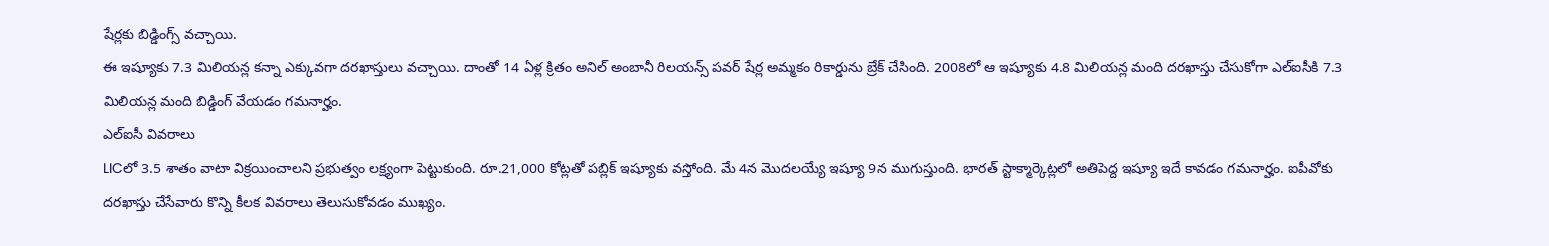షేర్లకు బిడ్డింగ్స్ వచ్చాయి.
ఈ ఇష్యూకు 7.3 మిలియన్ల కన్నా ఎక్కువగా దరఖాస్తులు వచ్చాయి. దాంతో 14 ఏళ్ల క్రితం అనిల్ అంబానీ రిలయన్స్ పవర్ షేర్ల అమ్మకం రికార్డును బ్రేక్ చేసింది. 2008లో ఆ ఇష్యూకు 4.8 మిలియన్ల మంది దరఖాస్తు చేసుకోగా ఎల్ఐసీకి 7.3 మిలియన్ల మంది బిడ్డింగ్ వేయడం గమనార్హం.
ఎల్ఐసీ వివరాలు
LICలో 3.5 శాతం వాటా విక్రయించాలని ప్రభుత్వం లక్ష్యంగా పెట్టుకుంది. రూ.21,000 కోట్లతో పబ్లిక్ ఇష్యూకు వస్తోంది. మే 4న మొదలయ్యే ఇష్యూ 9న ముగుస్తుంది. భారత్ స్టాక్మార్కెట్లలో అతిపెద్ద ఇష్యూ ఇదే కావడం గమనార్హం. ఐపీవోకు దరఖాస్తు చేసేవారు కొన్ని కీలక వివరాలు తెలుసుకోవడం ముఖ్యం.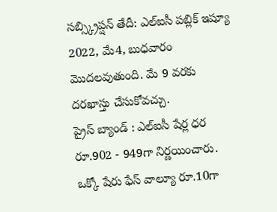సబ్స్క్రిప్షన్ తేదీ: ఎల్ఐసీ పబ్లిక్ ఇష్యూ 2022, మే4, బుధవారం మొదలవుతుంది. మే 9 వరకు దరఖాస్తు చేసుకోవచ్చు.
ప్రైస్ బ్యాండ్ : ఎల్ఐసీ షేర్ల ధర రూ.902 - 949గా నిర్ణయించారు. ఒక్కో షేరు ఫేస్ వాల్యూ రూ.10గా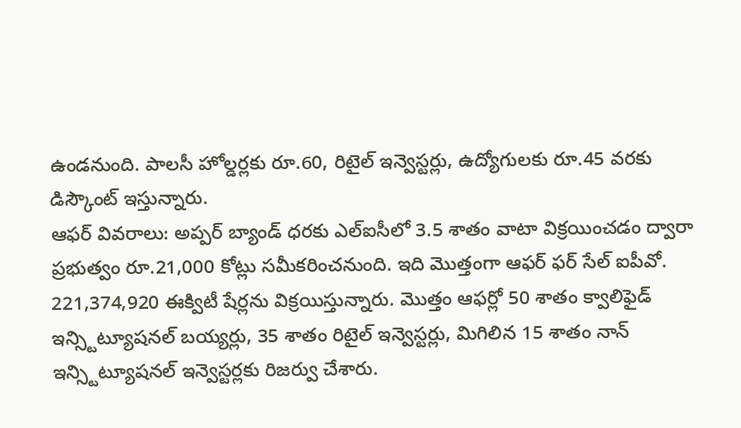ఉండనుంది. పాలసీ హోల్డర్లకు రూ.60, రిటైల్ ఇన్వెస్టర్లు, ఉద్యోగులకు రూ.45 వరకు డిస్కౌంట్ ఇస్తున్నారు.
ఆఫర్ వివరాలు: అప్పర్ బ్యాండ్ ధరకు ఎల్ఐసీలో 3.5 శాతం వాటా విక్రయించడం ద్వారా ప్రభుత్వం రూ.21,000 కోట్లు సమీకరించనుంది. ఇది మొత్తంగా ఆఫర్ ఫర్ సేల్ ఐపీవో. 221,374,920 ఈక్విటీ షేర్లను విక్రయిస్తున్నారు. మొత్తం ఆఫర్లో 50 శాతం క్వాలిఫైడ్ ఇన్స్టిట్యూషనల్ బయ్యర్లు, 35 శాతం రిటైల్ ఇన్వెస్టర్లు, మిగిలిన 15 శాతం నాన్ ఇన్స్టిట్యూషనల్ ఇన్వెస్టర్లకు రిజర్వు చేశారు.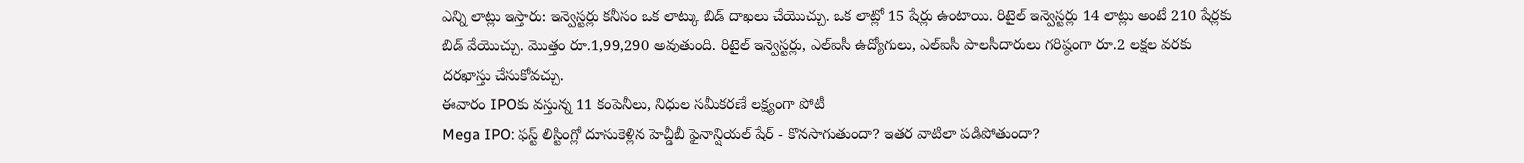ఎన్ని లాట్లు ఇస్తారు: ఇన్వెస్టర్లు కనీసం ఒక లాట్కు బిడ్ దాఖలు చేయొచ్చు. ఒక లాట్లో 15 షేర్లు ఉంటాయి. రిటైల్ ఇన్వెస్టర్లు 14 లాట్లు అంటే 210 షేర్లకు బిడ్ వేయొచ్చు. మొత్తం రూ.1,99,290 అవుతుంది. రిటైల్ ఇన్వెస్టర్లు, ఎల్ఐసీ ఉద్యోగులు, ఎల్ఐసీ పాలసీదారులు గరిష్ఠంగా రూ.2 లక్షల వరకు దరఖాస్తు చేసుకోవచ్చు.
ఈవారం IPOకు వస్తున్న 11 కంపెనీలు, నిధుల సమీకరణే లక్ష్యంగా పోటీ
Mega IPO: ఫస్ట్ లిస్టింగ్లో దూసుకెళ్లిన హెచ్డీబీ ఫైనాన్షియల్ షేర్ - కొనసాగుతుందా? ఇతర వాటిలా పడిపోతుందా?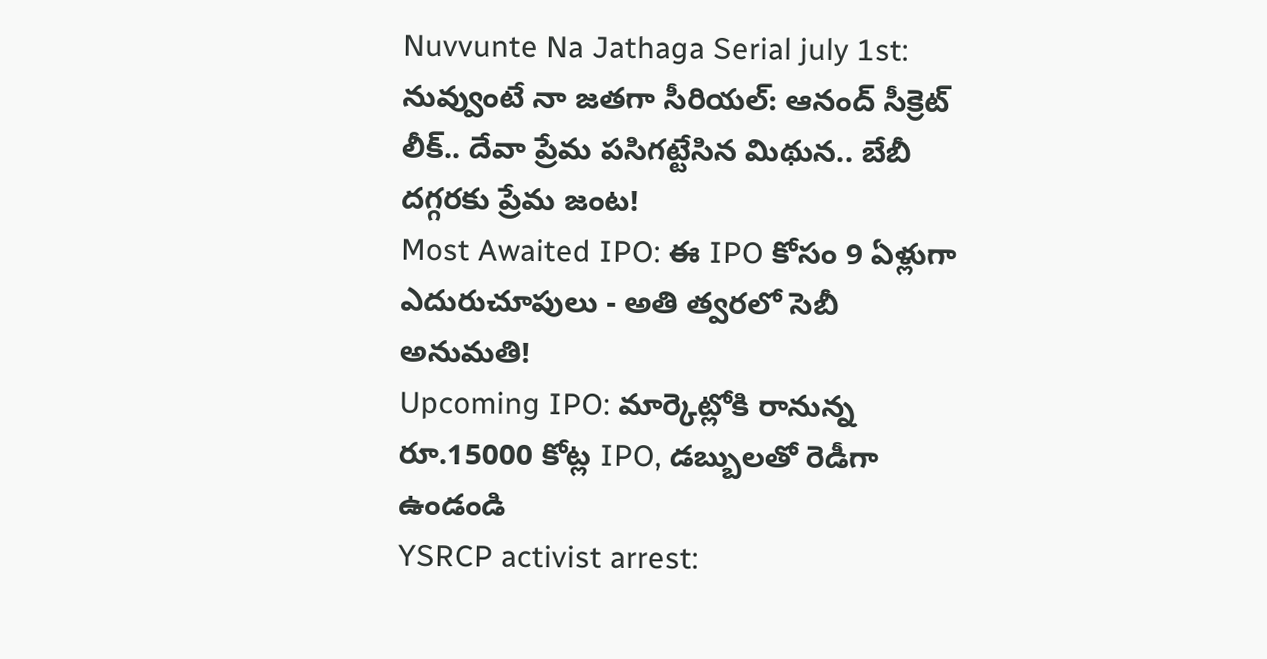Nuvvunte Na Jathaga Serial july 1st: నువ్వుంటే నా జతగా సీరియల్: ఆనంద్ సీక్రెట్ లీక్.. దేవా ప్రేమ పసిగట్టేసిన మిథున.. బేబీ దగ్గరకు ప్రేమ జంట!
Most Awaited IPO: ఈ IPO కోసం 9 ఏళ్లుగా ఎదురుచూపులు - అతి త్వరలో సెబీ అనుమతి!
Upcoming IPO: మార్కెట్లోకి రానున్న రూ.15000 కోట్ల IPO, డబ్బులతో రెడీగా ఉండండి
YSRCP activist arrest: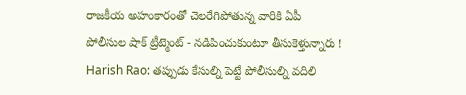రాజకీయ అహంకారంతో చెలరేగిపోతున్న వారికి ఏపీ పోలీసుల షాక్ ట్రీట్మెంట్ - నడిపించుకుంటూ తీసుకెళ్తున్నారు !
Harish Rao: తప్పుడు కేసుల్ని పెట్టే పోలీసుల్ని వదిలి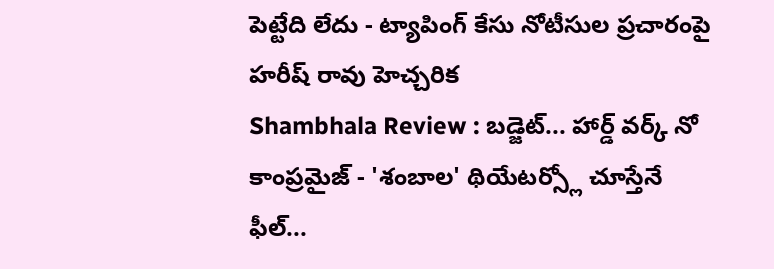పెట్టేది లేదు - ట్యాపింగ్ కేసు నోటీసుల ప్రచారంపై హరీష్ రావు హెచ్చరిక
Shambhala Review : బడ్జెట్... హార్డ్ వర్క్ నో కాంప్రమైజ్ - 'శంబాల' థియేటర్స్లో చూస్తేనే ఫీల్...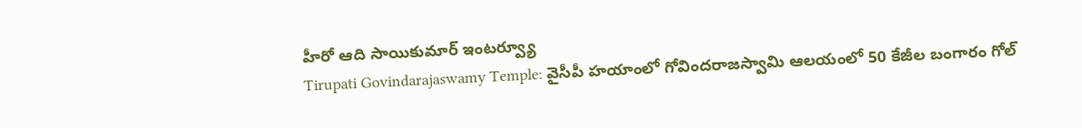హీరో ఆది సాయికుమార్ ఇంటర్వ్యూ
Tirupati Govindarajaswamy Temple: వైసీపీ హయాంలో గోవిందరాజస్వామి ఆలయంలో 50 కేజీల బంగారం గోల్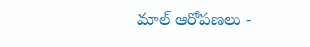మాల్ ఆరోపణలు -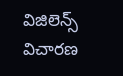విజిలెన్స్ విచారణ